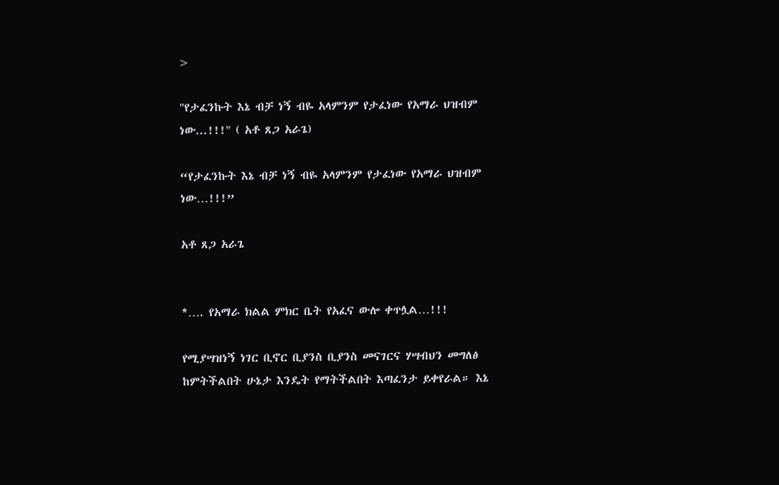>

"የታፈንኩት እኔ ብቻ ነኝ ብዬ አላምንም የታፈነው የአማራ ህዝብም ነው...!!!" ( አቶ ጸጋ አራጌ)

“የታፈንኩት እኔ ብቻ ነኝ ብዬ አላምንም የታፈነው የአማራ ህዝብም ነው…!!!”

አቶ ጸጋ አራጌ


*…. የአማራ ክልል ምክር ቤት የአፈና ውሎ ቀጥሏል…!!!

የሚያሣዝነኝ ነገር ቢኖር ቢያንስ ቢያንስ መናገርና ሃሣብህን መግለፅ ከምትችልበት ሁኔታ እንዴት የማትችልበት እጣፈንታ ይቀየራል። እኔ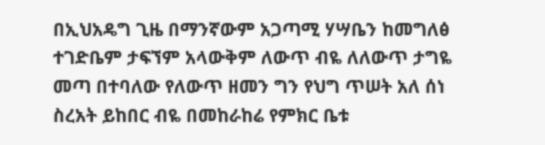በኢህአዴግ ጊዜ በማንኛውም አጋጣሚ ሃሣቤን ከመግለፅ ተገድቤም ታፍኘም አላውቅም ለውጥ ብዬ ለለውጥ ታግዬ መጣ በተባለው የለውጥ ዘመን ግን የህግ ጥሠት አለ ሰነ ስረአት ይከበር ብዬ በመከራከሬ የምክር ቤቱ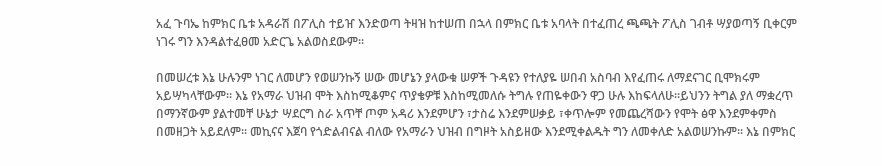አፈ ጉባኤ ከምክር ቤቱ አዳራሽ በፖሊስ ተይዠ እንድወጣ ትዛዝ ከተሠጠ በኋላ በምክር ቤቱ አባላት በተፈጠረ ጫጫት ፖሊስ ገብቶ ሣያወጣኝ ቢቀርም ነገሩ ግን እንዳልተፈፀመ አድርጌ አልወስደውም።

በመሠረቱ እኔ ሁሉንም ነገር ለመሆን የወሠንኩኝ ሠው መሆኔን ያላውቁ ሠዎች ጉዳዩን የተለያዬ ሠበብ አስባብ እየፈጠሩ ለማደናገር ቢሞክሩም አይሣካላቸውም። እኔ የአማራ ህዝብ ሞት እስከሚቆምና ጥያቄዎቹ እስከሚመለሱ ትግሉ የጠዬቀውን ዋጋ ሁሉ እከፍላለሁ።ይህንን ትግል ያለ ማቋረጥ በማንኛውም ያልተመቸ ሁኔታ ሣደርግ ስራ አጥቸ ጦም አዳሪ እንደምሆን ፣ታስሬ እንደምሠቃይ ፣ቀጥሎም የመጨረሻውን የሞት ፅዋ እንደምቀምስ በመዘጋት አይደለም። መኪናና እጀባ የጎድልብናል ብለው የአማራን ህዝብ በግዞት አስይዘው እንደሚቀልዱት ግን ለመቀለድ አልወሠንኩም። እኔ በምክር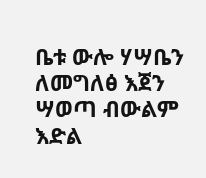ቤቱ ውሎ ሃሣቤን ለመግለፅ እጀን ሣወጣ ብውልም እድል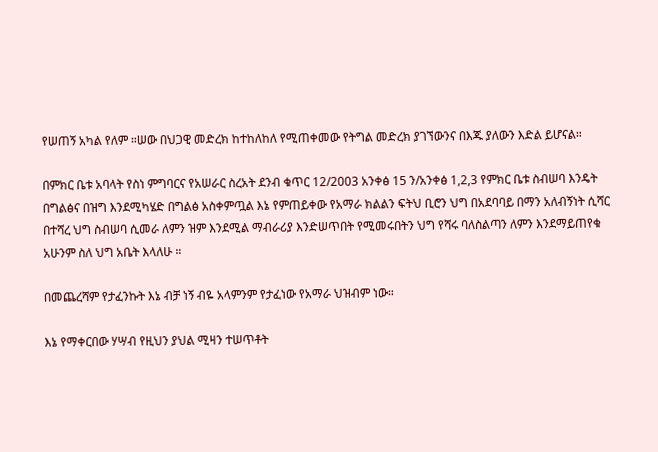የሠጠኝ አካል የለም ።ሠው በህጋዊ መድረክ ከተከለከለ የሚጠቀመው የትግል መድረክ ያገኘውንና በእጁ ያለውን እድል ይሆናል።

በምክር ቤቱ አባላት የስነ ምግባርና የአሠራር ስረአት ደንብ ቁጥር 12/2003 አንቀፅ 15 ን/አንቀፅ 1,2,3 የምክር ቤቱ ስብሠባ እንዴት በግልፅና በዝግ እንደሚካሄድ በግልፅ አስቀምጧል እኔ የምጠይቀው የአማራ ክልልን ፍትህ ቢሮን ህግ በአደባባይ በማን አለብኝነት ሲሻር በተሻረ ህግ ስብሠባ ሲመራ ለምን ዝም እንደሚል ማብራሪያ እንድሠጥበት የሚመሩበትን ህግ የሻሩ ባለስልጣን ለምን እንደማይጠየቁ አሁንም ስለ ህግ አቤት እላለሁ ።

በመጨረሻም የታፈንኩት እኔ ብቻ ነኝ ብዬ አላምንም የታፈነው የአማራ ህዝብም ነው።

እኔ የማቀርበው ሃሣብ የዚህን ያህል ሚዛን ተሠጥቶት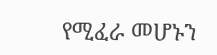የሚፈራ መሆኑን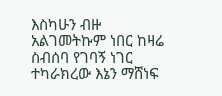እስካሁን ብዙ አልገመትኩም ነበር ከዛሬ ስብሰባ የገባኝ ነገር ተካራክረው እኔን ማሸነፍ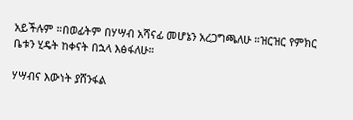አይችሉም ።በወፊትም በሃሣብ አሻናፊ መሆኔን አረጋግጫለሁ ።ዝርዝር የምክር ቤቱን ሂዴት ከቀናት በኋላ እፅፋለሁ።

ሃሣብና እውነት ያሸንፋል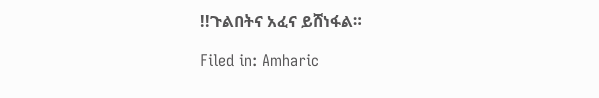!!ጉልበትና አፈና ይሸነፋል።

Filed in: Amharic